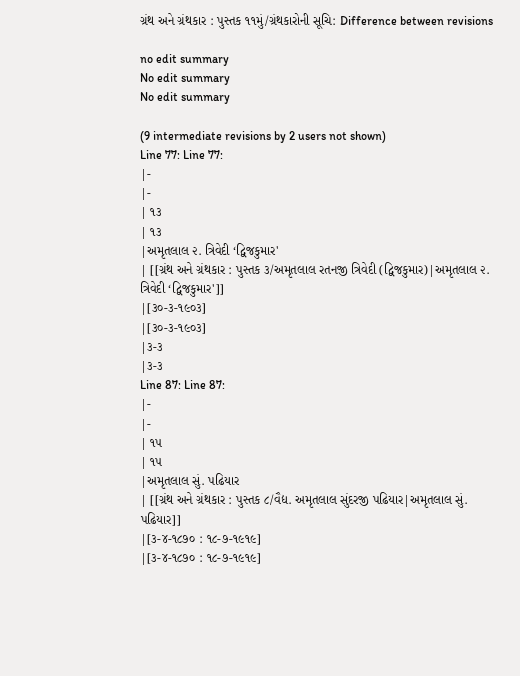ગ્રંથ અને ગ્રંથકાર : પુસ્તક ૧૧મું/ગ્રંથકારોની સૂચિ: Difference between revisions

no edit summary
No edit summary
No edit summary

(9 intermediate revisions by 2 users not shown)
Line 77: Line 77:
|-
|-
| ૧૩
| ૧૩
|અમૃતલાલ ૨. ત્રિવેદી ‘દ્વિજકુમાર'
| [[ગ્રંથ અને ગ્રંથકાર : પુસ્તક ૩/અમૃતલાલ રતનજી ત્રિવેદી (દ્વિજકુમાર)|અમૃતલાલ ૨. ત્રિવેદી ‘દ્વિજકુમાર']]
|[૩૦-૩-૧૯૦૩]
|[૩૦-૩-૧૯૦૩]
|૩-૩
|૩-૩
Line 87: Line 87:
|-
|-
| ૧૫
| ૧૫
|અમૃતલાલ સું. પઢિયાર
| [[ગ્રંથ અને ગ્રંથકાર : પુસ્તક ૮/વૈદ્ય. અમૃતલાલ સુંદરજી પઢિયાર|અમૃતલાલ સું. પઢિયાર]]
|[૩-૪-૧૮૭૦ : ૧૮-૭-૧૯૧૯]
|[૩-૪-૧૮૭૦ : ૧૮-૭-૧૯૧૯]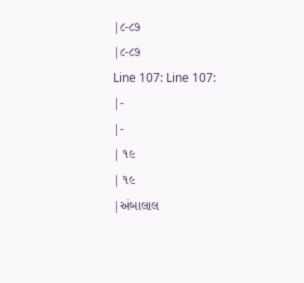|૮-૮૭
|૮-૮૭
Line 107: Line 107:
|-
|-
| ૧૯
| ૧૯
|અંબાલાલ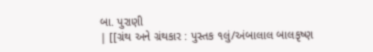બા. પુરાણી
| [[ગ્રંથ અને ગ્રંથકાર : પુસ્તક ૧લું/અંબાલાલ બાલકૃષ્ણ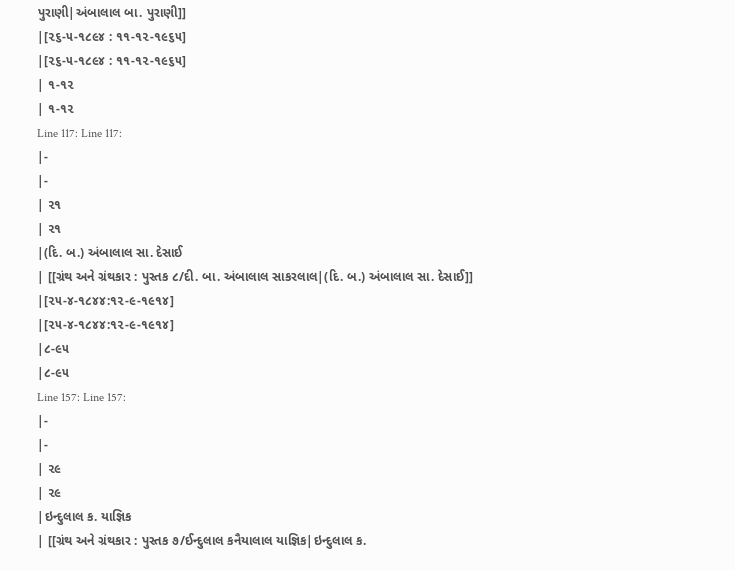પુરાણી|અંબાલાલ બા. પુરાણી]]
|[૨૬-૫-૧૮૯૪ : ૧૧-૧૨-૧૯૬૫]
|[૨૬-૫-૧૮૯૪ : ૧૧-૧૨-૧૯૬૫]
| ૧-૧૨
| ૧-૧૨
Line 117: Line 117:
|-
|-
| ૨૧
| ૨૧
|(દિ. બ.) અંબાલાલ સા. દેસાઈ
| [[ગ્રંથ અને ગ્રંથકાર : પુસ્તક ૮/દી. બા. અંબાલાલ સાકરલાલ|(દિ. બ.) અંબાલાલ સા. દેસાઈ]]
|[૨૫-૪-૧૮૪૪:૧૨-૯-૧૯૧૪]
|[૨૫-૪-૧૮૪૪:૧૨-૯-૧૯૧૪]
|૮-૯૫
|૮-૯૫
Line 157: Line 157:
|-
|-
| ૨૯
| ૨૯
|ઇન્દુલાલ ક. યાજ્ઞિક
| [[ગ્રંથ અને ગ્રંથકાર : પુસ્તક ૭/ઈન્દુલાલ કનૈયાલાલ યાજ્ઞિક|ઇન્દુલાલ ક.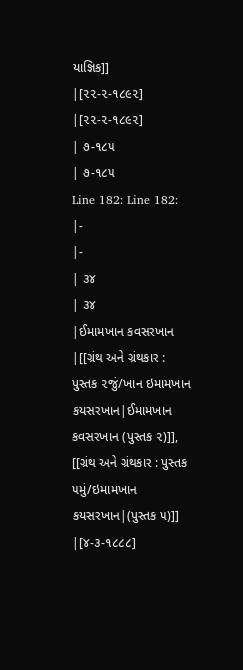યાજ્ઞિક]]
|[૨૨-૨-૧૮૯૨]
|[૨૨-૨-૧૮૯૨]
| ૭-૧૮૫
| ૭-૧૮૫
Line 182: Line 182:
|-
|-
| ૩૪
| ૩૪
|ઈમામખાન કવસરખાન
|[[ગ્રંથ અને ગ્રંથકાર : પુસ્તક ૨જું/ખાન ઇમામખાન કયસરખાન|ઈમામખાન કવસરખાન (પુસ્તક ૨)]], [[ગ્રંથ અને ગ્રંથકાર : પુસ્તક ૫મું/ઇમામખાન કયસરખાન|(પુસ્તક ૫)]]
|[૪-૩-૧૮૮૮]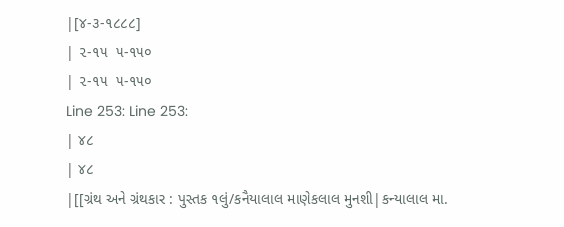|[૪-૩-૧૮૮૮]
| ૨-૧૫  ૫-૧૫૦
| ૨-૧૫  ૫-૧૫૦
Line 253: Line 253:
| ૪૮
| ૪૮
|[[ગ્રંથ અને ગ્રંથકાર : પુસ્તક ૧લું/કનૈયાલાલ માણેકલાલ મુનશી|કન્યાલાલ મા.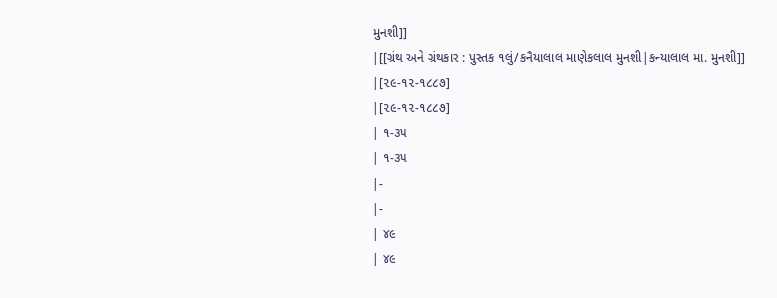મુનશી]]
|[[ગ્રંથ અને ગ્રંથકાર : પુસ્તક ૧લું/કનૈયાલાલ માણેકલાલ મુનશી|કન્યાલાલ મા. મુનશી]]
|[૨૯-૧૨-૧૮૮૭]
|[૨૯-૧૨-૧૮૮૭]
| ૧-૩૫
| ૧-૩૫
|-
|-
| ૪૯
| ૪૯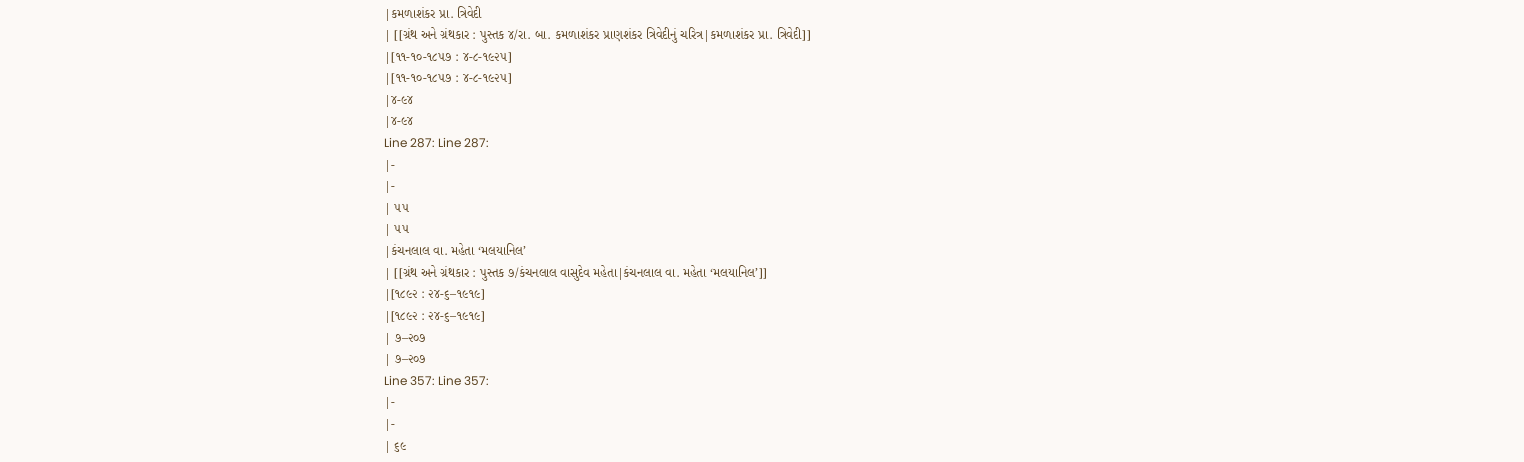|કમળાશંકર પ્રા. ત્રિવેદી
| [[ગ્રંથ અને ગ્રંથકાર : પુસ્તક ૪/રા. બા. કમળાશંકર પ્રાણશંકર ત્રિવેદીનું ચરિત્ર|કમળાશંકર પ્રા. ત્રિવેદી]]
|[૧૧-૧૦-૧૮૫૭ : ૪-૮-૧૯૨૫]
|[૧૧-૧૦-૧૮૫૭ : ૪-૮-૧૯૨૫]
|૪-૯૪
|૪-૯૪
Line 287: Line 287:
|-
|-
| ૫૫
| ૫૫
|કંચનલાલ વા. મહેતા ‘મલયાનિલ’
| [[ગ્રંથ અને ગ્રંથકાર : પુસ્તક ૭/કંચનલાલ વાસુદેવ મહેતા|કંચનલાલ વા. મહેતા ‘મલયાનિલ’]]
|[૧૮૯૨ : ૨૪-૬–૧૯૧૯]
|[૧૮૯૨ : ૨૪-૬–૧૯૧૯]
| ૭–૨૦૭
| ૭–૨૦૭
Line 357: Line 357:
|-
|-
| ૬૯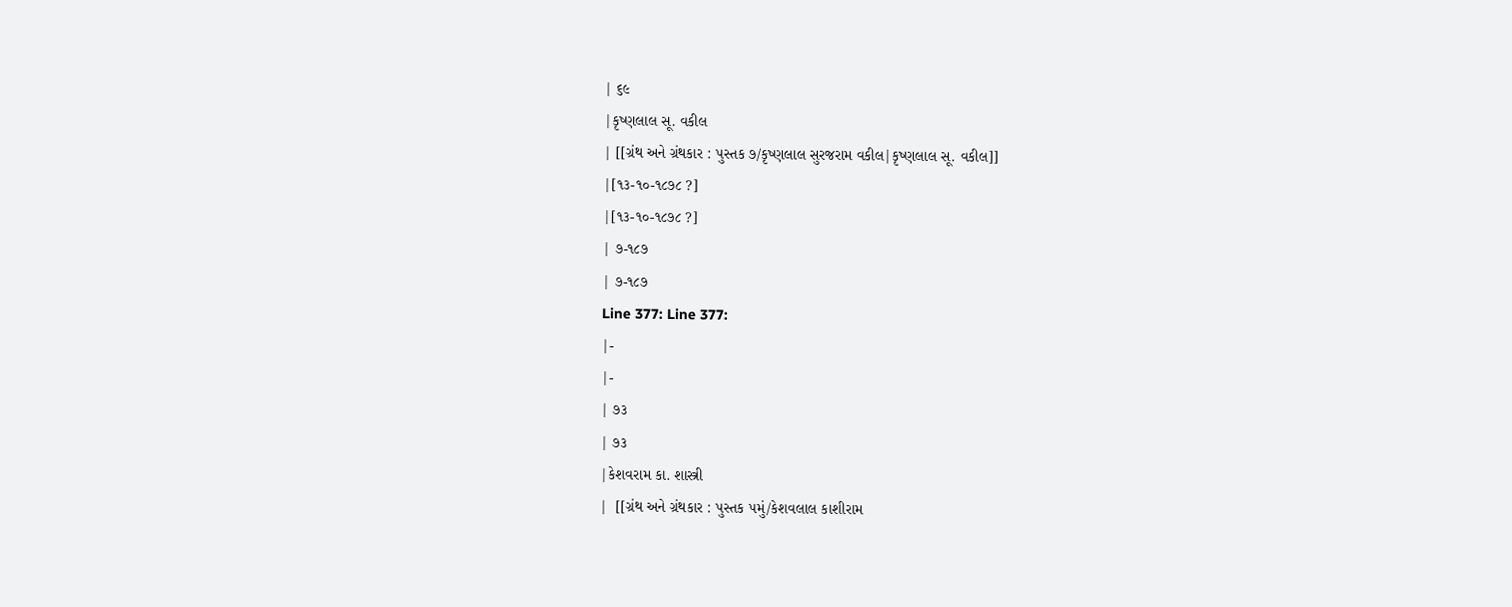| ૬૯
|કૃષ્ણલાલ સૂ. વકીલ
| [[ગ્રંથ અને ગ્રંથકાર : પુસ્તક ૭/કૃષ્ણલાલ સુરજરામ વકીલ|કૃષ્ણલાલ સૂ. વકીલ]]
|[૧૩-૧૦-૧૮૭૮ ?]
|[૧૩-૧૦-૧૮૭૮ ?]
| ૭-૧૮૭
| ૭-૧૮૭
Line 377: Line 377:
|-
|-
| ૭૩
| ૭૩
|કેશવરામ કા. શાસ્ત્રી
|  [[ગ્રંથ અને ગ્રંથકાર : પુસ્તક ૫મું/કેશવલાલ કાશીરામ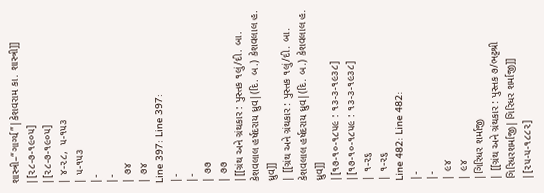શાસ્ત્રી–“ગાર્ગ્ય”|કેશવરામ કા. શાસ્ત્રી]]
|[૨૮-૭-૧૯૦૫]
|[૨૮-૭-૧૯૦૫]
| ૪-૨૮,  ૫-૧૫૩
| ૫-૧૫૩
|-
|-
| ૭૪
| ૭૪
Line 397: Line 397:
|-
|-
| ૭૭
| ૭૭
|[[ગ્રંથ અને ગ્રંથકાર : પુસ્તક ૧લું/દી. બા. કેશવલાલ હર્ષદરાય ધ્રુવ|(દિ. બ.) કેશવલાલ હ. ધ્રુવ]]
| [[ગ્રંથ અને ગ્રંથકાર : પુસ્તક ૧લું/દી. બા. કેશવલાલ હર્ષદરાય ધ્રુવ|(દિ. બ.) કેશવલાલ હ. ધ્રુવ]]
|[૧૭-૧૦-૧૮૫૯ : ૧૩-૩-૧૯૩૮]
|[૧૭-૧૦-૧૮૫૯ : ૧૩-૩-૧૯૩૮]
| ૧-૨૬
| ૧-૨૬
Line 482: Line 482:
|-
|-
| ૯૪
| ૯૪
|ગિરિધર શર્માજી
| [[ગ્રંથ અને ગ્રંથકાર : પુસ્તક ૭/ભટ્ટશ્રી ગિરિધરશર્માજી|ગિરિધર શર્માજી]]
|[૨૫-૫-૧૮૮૨]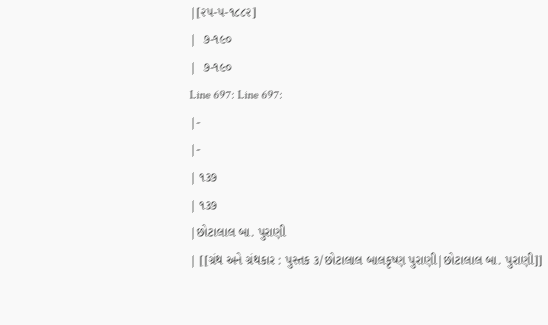|[૨૫-૫-૧૮૮૨]
|  ૭-૧૯૦
|  ૭-૧૯૦
Line 697: Line 697:
|-
|-
| ૧૩૭
| ૧૩૭
|છોટાલાલ બા. પુરાણી
| [[ગ્રંથ અને ગ્રંથકાર : પુસ્તક ૩/છોટાલાલ બાલકૃષ્ણ પુરાણી|છોટાલાલ બા. પુરાણી]]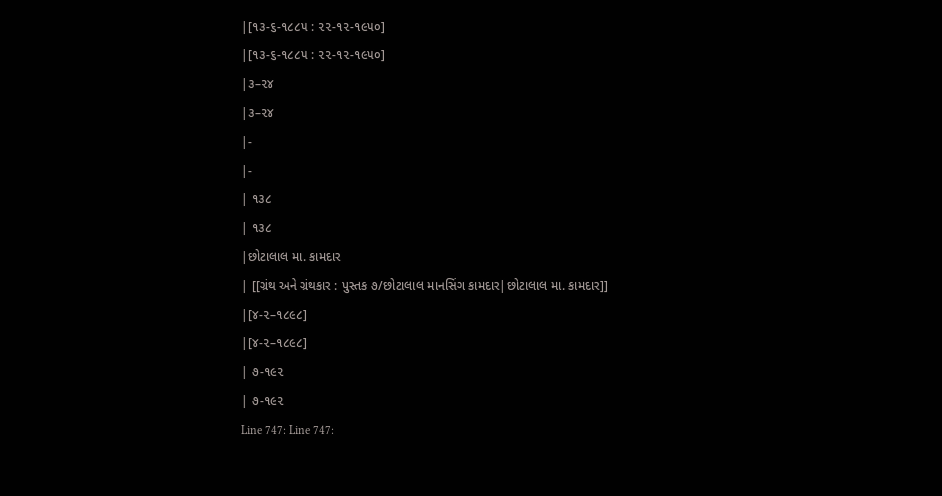|[૧૩-૬-૧૮૮૫ : ૨૨-૧૨-૧૯૫૦]
|[૧૩-૬-૧૮૮૫ : ૨૨-૧૨-૧૯૫૦]
|૩–૨૪
|૩–૨૪
|-
|-
| ૧૩૮
| ૧૩૮
|છોટાલાલ મા. કામદાર
| [[ગ્રંથ અને ગ્રંથકાર : પુસ્તક ૭/છોટાલાલ માનસિંગ કામદાર|છોટાલાલ મા. કામદાર]]
|[૪-૨–૧૮૯૮]
|[૪-૨–૧૮૯૮]
| ૭-૧૯૨
| ૭-૧૯૨
Line 747: Line 747: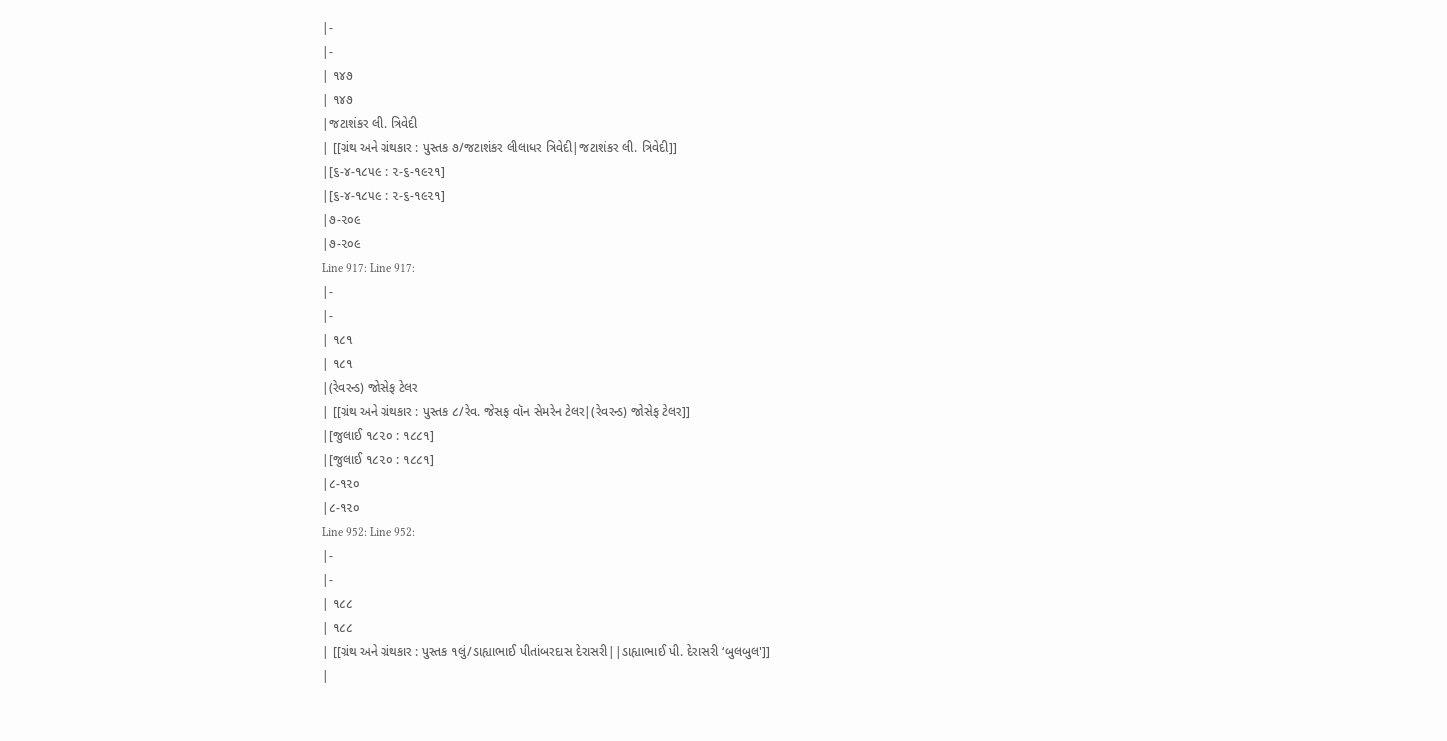|-
|-
| ૧૪૭
| ૧૪૭
|જટાશંકર લી. ત્રિવેદી
| [[ગ્રંથ અને ગ્રંથકાર : પુસ્તક ૭/જટાશંકર લીલાધર ત્રિવેદી|જટાશંકર લી. ત્રિવેદી]]
|[૬-૪-૧૮૫૯ : ૨-૬-૧૯૨૧]
|[૬-૪-૧૮૫૯ : ૨-૬-૧૯૨૧]
|૭-૨૦૯
|૭-૨૦૯
Line 917: Line 917:
|-
|-
| ૧૮૧
| ૧૮૧
|(રેવરન્ડ) જોસેફ ટેલર
| [[ગ્રંથ અને ગ્રંથકાર : પુસ્તક ૮/રેવ. જેસફ વૉન સેમરેન ટેલર|(રેવરન્ડ) જોસેફ ટેલર]]
|[જુલાઈ ૧૮૨૦ : ૧૮૮૧]
|[જુલાઈ ૧૮૨૦ : ૧૮૮૧]
|૮-૧૨૦
|૮-૧૨૦
Line 952: Line 952:
|-
|-
| ૧૮૮
| ૧૮૮
| [[ગ્રંથ અને ગ્રંથકાર : પુસ્તક ૧લું/ડાહ્યાભાઈ પીતાંબરદાસ દેરાસરી||ડાહ્યાભાઈ પી. દેરાસરી ‘બુલબુલ']]
|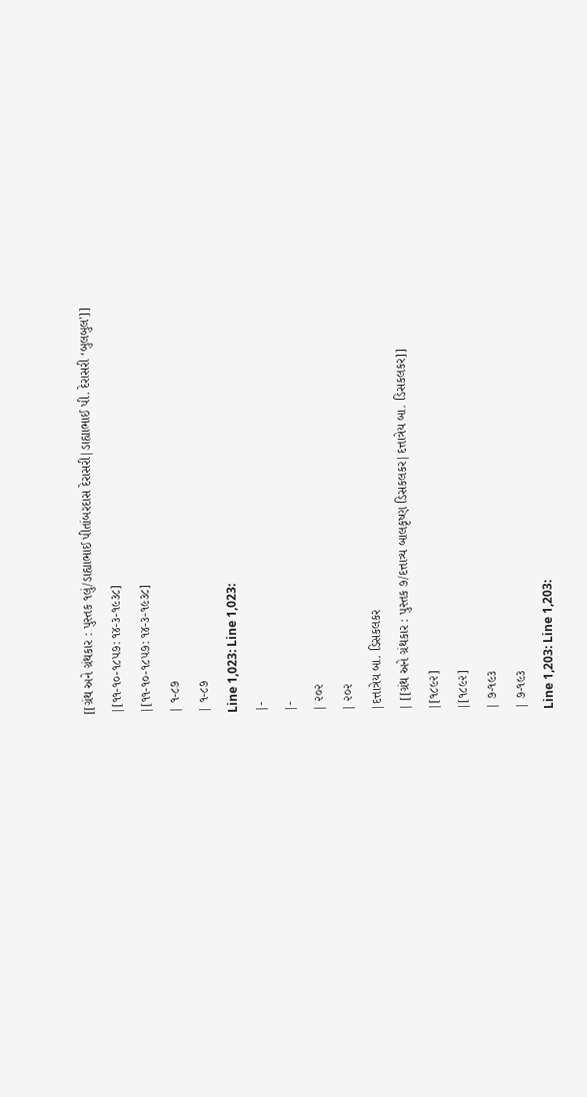[[ગ્રંથ અને ગ્રંથકાર : પુસ્તક ૧લું/ડાહ્યાભાઈ પીતાંબરદાસ દેરાસરી|ડાહ્યાભાઈ પી. દેરાસરી ‘બુલબુલ']]
|[૧૧-૧૦-૧૮૫૭: ૧૪-૩-૧૯૩૮]
|[૧૧-૧૦-૧૮૫૭: ૧૪-૩-૧૯૩૮]
| ૧-૮૭
| ૧-૮૭
Line 1,023: Line 1,023:
|-
|-
| ૨૦૨
| ૨૦૨
|દત્તાત્રેય બા. ડિસકલકર
| [[ગ્રંથ અને ગ્રંથકાર : પુસ્તક ૭/દત્તાત્ર્ય બાલકૃષ્ણ ડિસકલકર|દત્તાત્રેય બા. ડિસકલકર]]
|[૧૮૯૨]
|[૧૮૯૨]
| ૭-૧૯૩
| ૭-૧૯૩
Line 1,203: Line 1,203: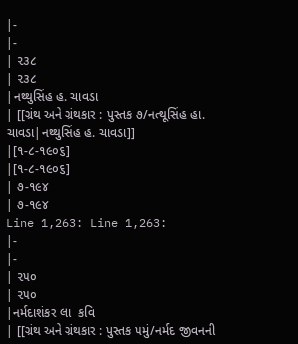|-
|-
| ૨૩૮
| ૨૩૮
|નથ્થુસિંહ હ. ચાવડા
| [[ગ્રંથ અને ગ્રંથકાર : પુસ્તક ૭/નત્થૂસિંહ હા. ચાવડા|નથ્થુસિંહ હ. ચાવડા]]
|[૧-૮-૧૯૦૬]
|[૧-૮-૧૯૦૬]
| ૭-૧૯૪
| ૭-૧૯૪
Line 1,263: Line 1,263:
|-
|-
| ૨૫૦
| ૨૫૦
|નર્મદાશંકર લા  કવિ
| [[ગ્રંથ અને ગ્રંથકાર : પુસ્તક ૫મું/નર્મદ જીવનની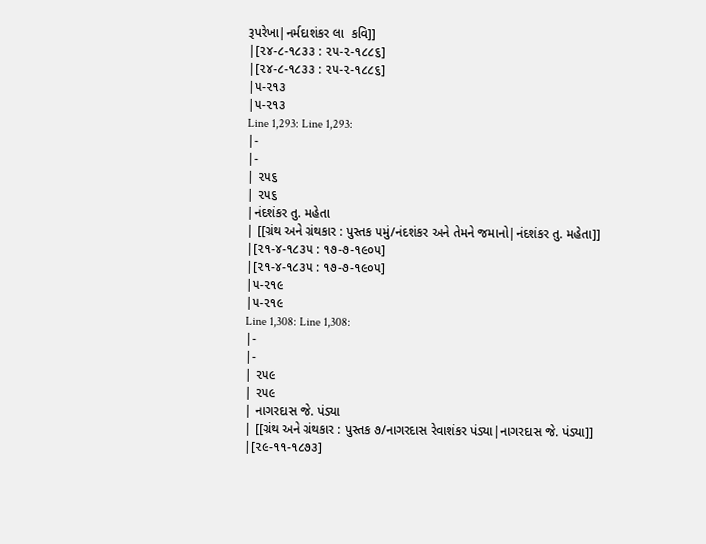રૂપરેખા|નર્મદાશંકર લા  કવિ]]
|[૨૪-૮-૧૮૩૩ : ૨૫-૨-૧૮૮૬]
|[૨૪-૮-૧૮૩૩ : ૨૫-૨-૧૮૮૬]
|૫-૨૧૩
|૫-૨૧૩
Line 1,293: Line 1,293:
|-
|-
| ૨૫૬
| ૨૫૬
|નંદશંકર તુ. મહેતા
| [[ગ્રંથ અને ગ્રંથકાર : પુસ્તક ૫મું/નંદશંકર અને તેમને જમાનો|નંદશંકર તુ. મહેતા]]
|[૨૧-૪-૧૮૩૫ : ૧૭-૭-૧૯૦૫]
|[૨૧-૪-૧૮૩૫ : ૧૭-૭-૧૯૦૫]
|૫-૨૧૯
|૫-૨૧૯
Line 1,308: Line 1,308:
|-
|-
| ૨૫૯
| ૨૫૯
| નાગરદાસ જે. પંડ્યા
| [[ગ્રંથ અને ગ્રંથકાર : પુસ્તક ૭/નાગરદાસ રેવાશંકર પંડ્યા|નાગરદાસ જે. પંડ્યા]]
|[૨૯-૧૧-૧૮૭૩]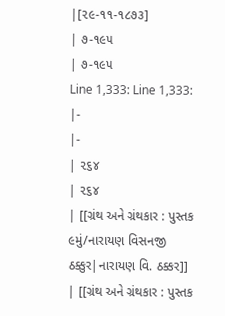|[૨૯-૧૧-૧૮૭૩]
| ૭-૧૯૫
| ૭-૧૯૫
Line 1,333: Line 1,333:
|-
|-
| ૨૬૪
| ૨૬૪
| [[ગ્રંથ અને ગ્રંથકાર : પુસ્તક ૯મું/નારાયણ વિસનજી ઠક્કુર|નારાયણ વિ. ઠક્કર]]
| [[ગ્રંથ અને ગ્રંથકાર : પુસ્તક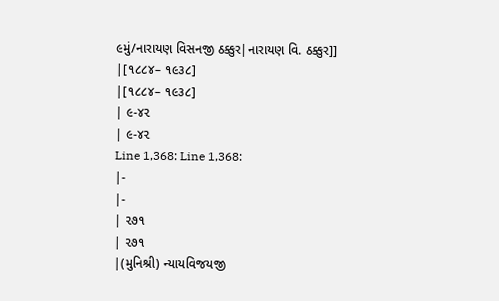૯મું/નારાયણ વિસનજી ઠક્કુર|નારાયણ વિ. ઠક્કુર]]
|[૧૮૮૪– ૧૯૩૮]
|[૧૮૮૪– ૧૯૩૮]
| ૯-૪૨
| ૯-૪૨
Line 1,368: Line 1,368:
|-
|-
| ૨૭૧
| ૨૭૧
|(મુનિશ્રી) ન્યાયવિજયજી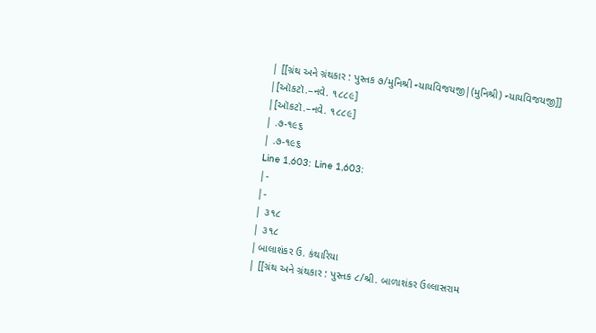| [[ગ્રંથ અને ગ્રંથકાર : પુસ્તક ૭/મુનિશ્રી ન્યાયવિજયજી|(મુનિશ્રી) ન્યાયવિજયજી]]
|[ઑકટૉ.–નવે. ૧૮૮૯]
|[ઑકટૉ.–નવે. ૧૮૮૯]
| .૭-૧૯૬
| .૭-૧૯૬
Line 1,603: Line 1,603:
|-
|-
| ૩૧૮
| ૩૧૮
|બાલાશંકર ઉ. કંથારિયા
| [[ગ્રંથ અને ગ્રંથકાર : પુસ્તક ૮/શ્રી. બાળાશંકર ઉલ્લાસરામ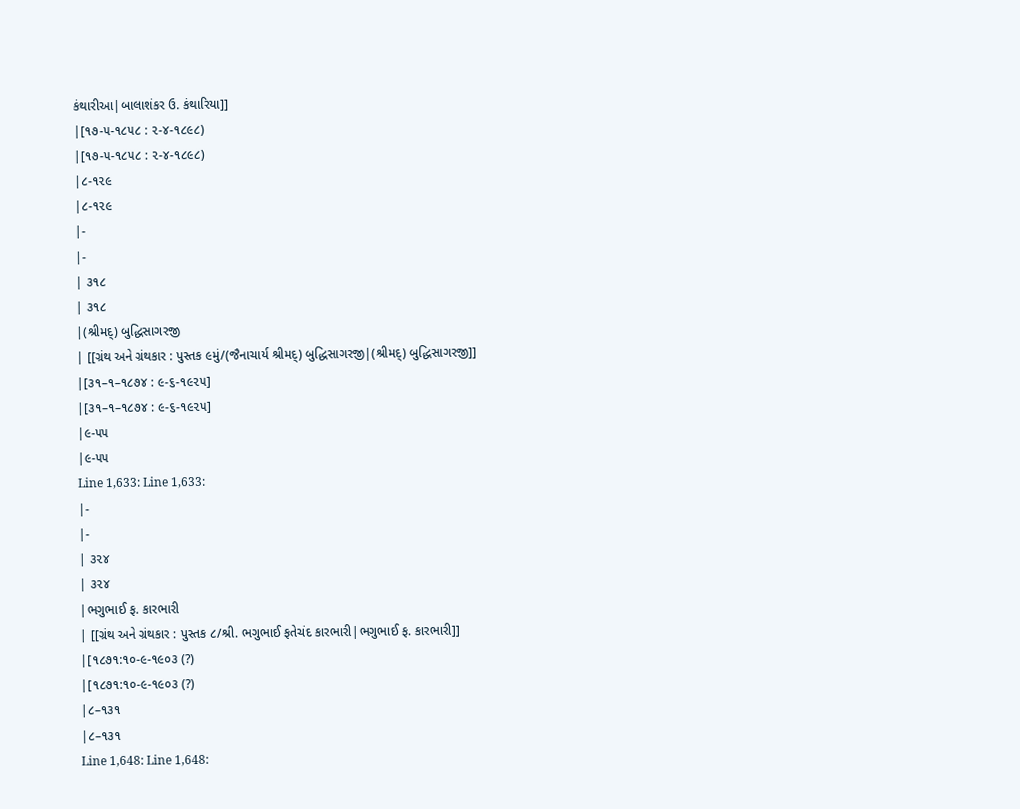કંથારીઆ|બાલાશંકર ઉ. કંથારિયા]]
|[૧૭-૫-૧૮૫૮ : ૨-૪-૧૮૯૮)
|[૧૭-૫-૧૮૫૮ : ૨-૪-૧૮૯૮)
|૮-૧૨૯
|૮-૧૨૯
|-
|-
| ૩૧૮
| ૩૧૮
|(શ્રીમદ્) બુદ્ધિસાગરજી
| [[ગ્રંથ અને ગ્રંથકાર : પુસ્તક ૯મું/(જૈનાચાર્ય શ્રીમદ્) બુદ્ધિસાગરજી|(શ્રીમદ્) બુદ્ધિસાગરજી]]
|[૩૧–૧–૧૮૭૪ : ૯-૬-૧૯૨૫]
|[૩૧–૧–૧૮૭૪ : ૯-૬-૧૯૨૫]
|૯-૫૫
|૯-૫૫
Line 1,633: Line 1,633:
|-
|-
| ૩૨૪
| ૩૨૪
|ભગુભાઈ ફ. કારભારી
| [[ગ્રંથ અને ગ્રંથકાર : પુસ્તક ૮/શ્રી. ભગુભાઈ ફતેચંદ કારભારી|ભગુભાઈ ફ. કારભારી]]
|[૧૮૭૧:૧૦-૯-૧૯૦૩ (?)
|[૧૮૭૧:૧૦-૯-૧૯૦૩ (?)
|૮–૧૩૧
|૮–૧૩૧
Line 1,648: Line 1,648: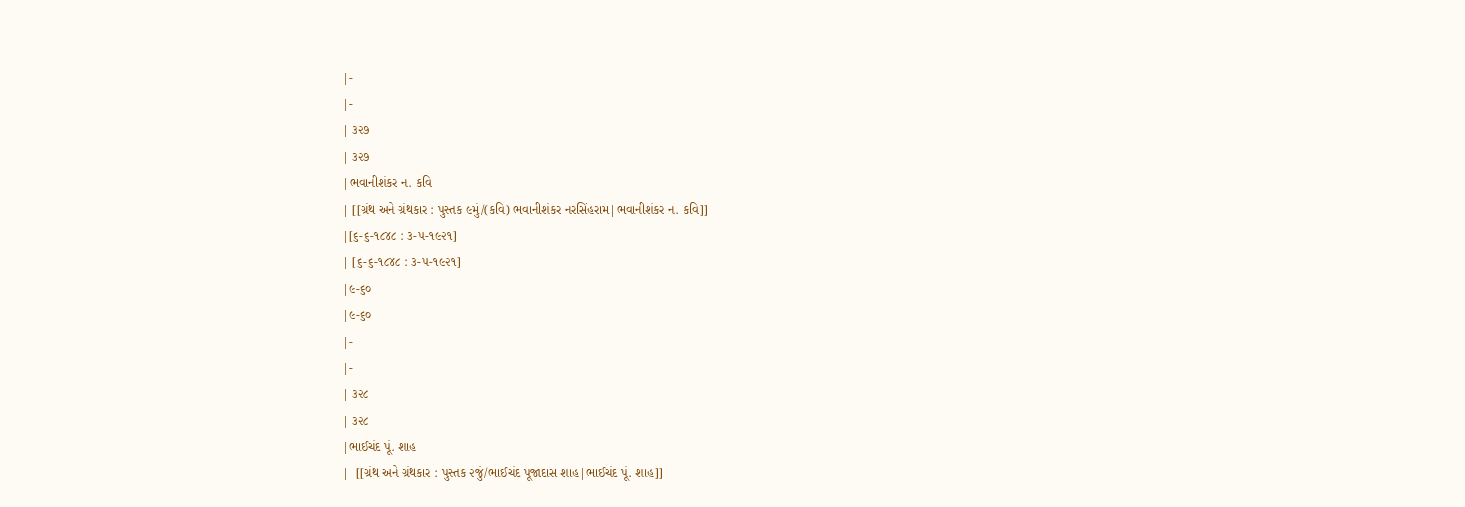|-
|-
| ૩૨૭
| ૩૨૭
|ભવાનીશંકર ન. કવિ
| [[ગ્રંથ અને ગ્રંથકાર : પુસ્તક ૯મું/(કવિ) ભવાનીશંકર નરસિંહરામ|ભવાનીશંકર ન. કવિ]]
|[૬-૬-૧૮૪૮ : ૩-૫-૧૯૨૧]
| [૬-૬-૧૮૪૮ : ૩-૫-૧૯૨૧]
|૯-૬૦
|૯-૬૦
|-
|-
| ૩૨૮
| ૩૨૮
|ભાઈચંદ પૂં. શાહ
|  [[ગ્રંથ અને ગ્રંથકાર : પુસ્તક ૨જું/ભાઈચંદ પૂજાદાસ શાહ|ભાઈચંદ પૂં. શાહ]]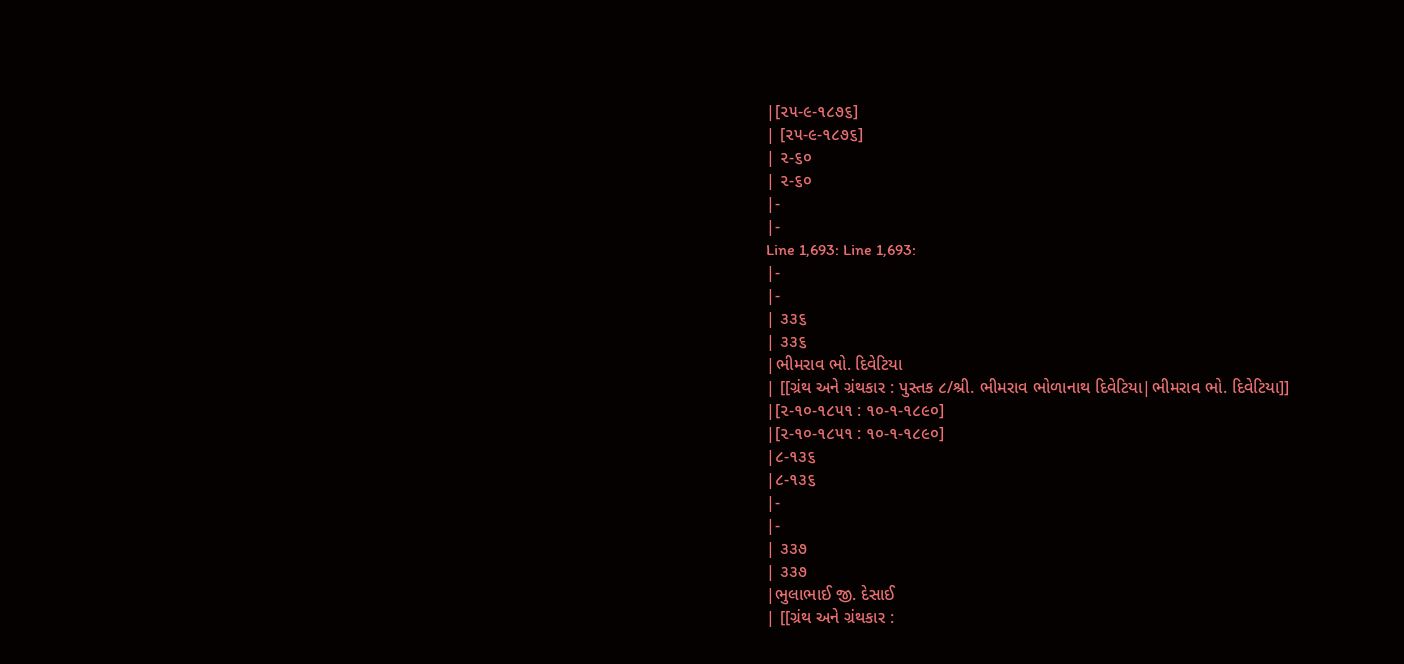|[૨૫-૯-૧૮૭૬]
| [૨૫-૯-૧૮૭૬]
| ૨-૬૦
| ૨-૬૦
|-
|-
Line 1,693: Line 1,693:
|-
|-
| ૩૩૬
| ૩૩૬
|ભીમરાવ ભો. દિવેટિયા
| [[ગ્રંથ અને ગ્રંથકાર : પુસ્તક ૮/શ્રી. ભીમરાવ ભોળાનાથ દિવેટિયા|ભીમરાવ ભો. દિવેટિયા]]
|[૨-૧૦-૧૮૫૧ : ૧૦-૧-૧૮૯૦]
|[૨-૧૦-૧૮૫૧ : ૧૦-૧-૧૮૯૦]
|૮-૧૩૬
|૮-૧૩૬
|-
|-
| ૩૩૭
| ૩૩૭
|ભુલાભાઈ જી. દેસાઈ
| [[ગ્રંથ અને ગ્રંથકાર :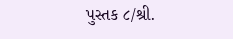પુસ્તક ૮/શ્રી.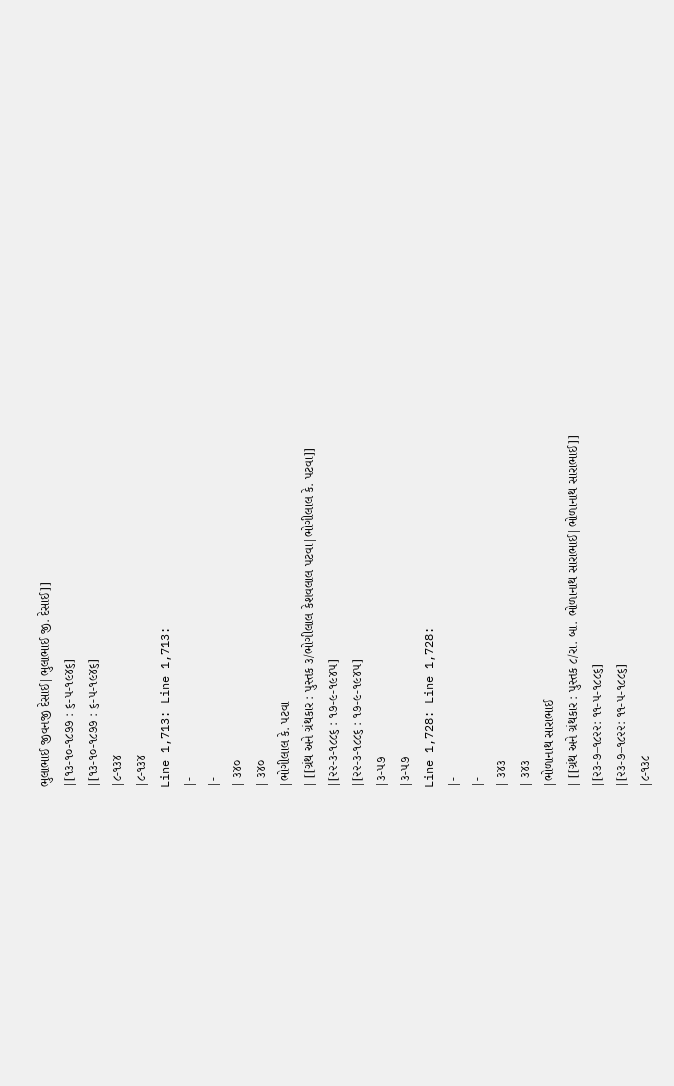ભુલાભાઈ જીવનજી દેસાઈ|ભુલાભાઈ જી. દેસાઈ]]
|[૧૩-૧૦-૧૮૭૭ : ૬-૫-૧૯૪૬]
|[૧૩-૧૦-૧૮૭૭ : ૬-૫-૧૯૪૬]
|૮-૧૩૪
|૮-૧૩૪
Line 1,713: Line 1,713:
|-
|-
| ૩૪૦
| ૩૪૦
|ભોગીલાલ કે. પટવા
| [[ગ્રંથ અને ગ્રંથકાર : પુસ્તક ૩/ભોગીલાલ કેશવલાલ પટવા|ભોગીલાલ કે. પટવા]]
|[૨૨-૩-૧૮૮૬ : ૧૭-૯-૧૯૪૫]
|[૨૨-૩-૧૮૮૬ : ૧૭-૯-૧૯૪૫]
|૩-૫૭
|૩-૫૭
Line 1,728: Line 1,728:
|-
|-
| ૩૪૩
| ૩૪૩
|ભોળાનાથ સારાભાઈ
| [[ગ્રંથ અને ગ્રંથકાર : પુસ્તક ૮/રા. બા. ભોળાનાથ સારાભાઈ|ભોળાનાથ સારાભાઈ]]
|[૨૩-૭–૧૮૨૨: ૧૧-૫-૧૮૮૬]
|[૨૩-૭–૧૮૨૨: ૧૧-૫-૧૮૮૬]
|૮-૧૩૮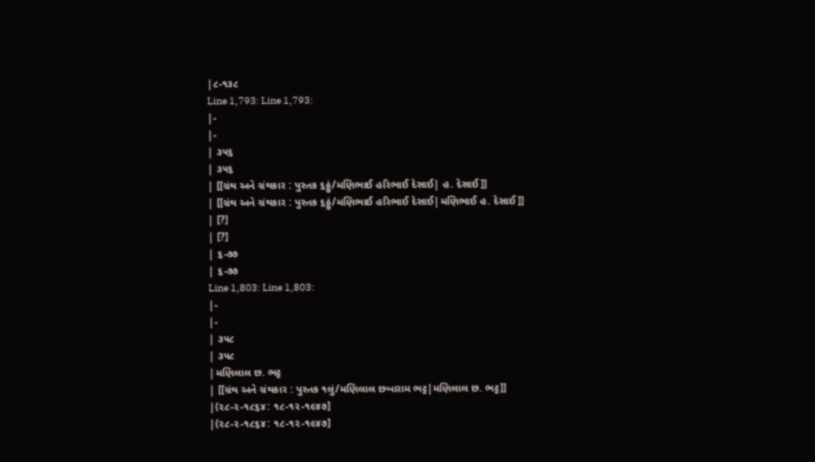|૮-૧૩૮
Line 1,793: Line 1,793:
|-
|-
| ૩૫૬
| ૩૫૬
| [[ગ્રંથ અને ગ્રંથકાર : પુસ્તક ૬ઠ્ઠું/મણિભાઈ હરિભાઈ દેસાઈ| હ. દેસાઈ]]
| [[ગ્રંથ અને ગ્રંથકાર : પુસ્તક ૬ઠ્ઠું/મણિભાઈ હરિભાઈ દેસાઈ|મણિભાઈ હ. દેસાઈ]]
| [?]
| [?]
| ૬-૭૭
| ૬-૭૭
Line 1,803: Line 1,803:
|-
|-
| ૩૫૮
| ૩૫૮
|મણિલાલ છ. ભટ્ટ
| [[ગ્રંથ અને ગ્રંથકાર : પુસ્તક ૧લું/મણિલાલ છબારામ ભટ્ટ|મણિલાલ છ. ભટ્ટ]]
|(૨૮-૨-૧૮૬૪: ૧૮-૧૨-૧૯૪૭]
|(૨૮-૨-૧૮૬૪: ૧૮-૧૨-૧૯૪૭]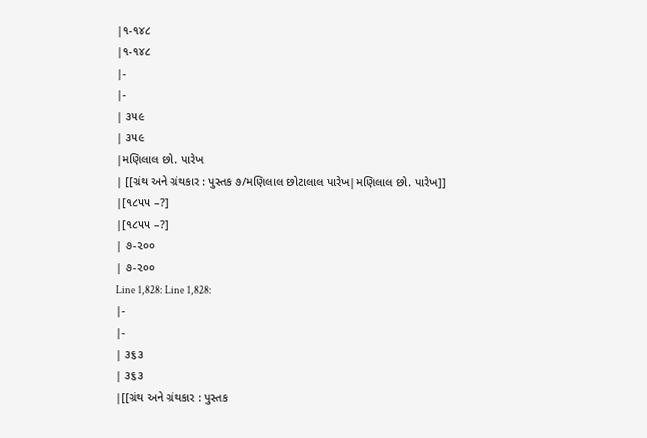|૧-૧૪૮
|૧-૧૪૮
|-
|-
| ૩૫૯
| ૩૫૯
|મણિલાલ છો. પારેખ
| [[ગ્રંથ અને ગ્રંથકાર : પુસ્તક ૭/મણિલાલ છોટાલાલ પારેખ|મણિલાલ છો. પારેખ]]
|[૧૮૫૫ –?]
|[૧૮૫૫ –?]
| ૭-૨૦૦
| ૭-૨૦૦
Line 1,828: Line 1,828:
|-
|-
| ૩૬૩
| ૩૬૩
|[[ગ્રંથ અને ગ્રંથકાર : પુસ્તક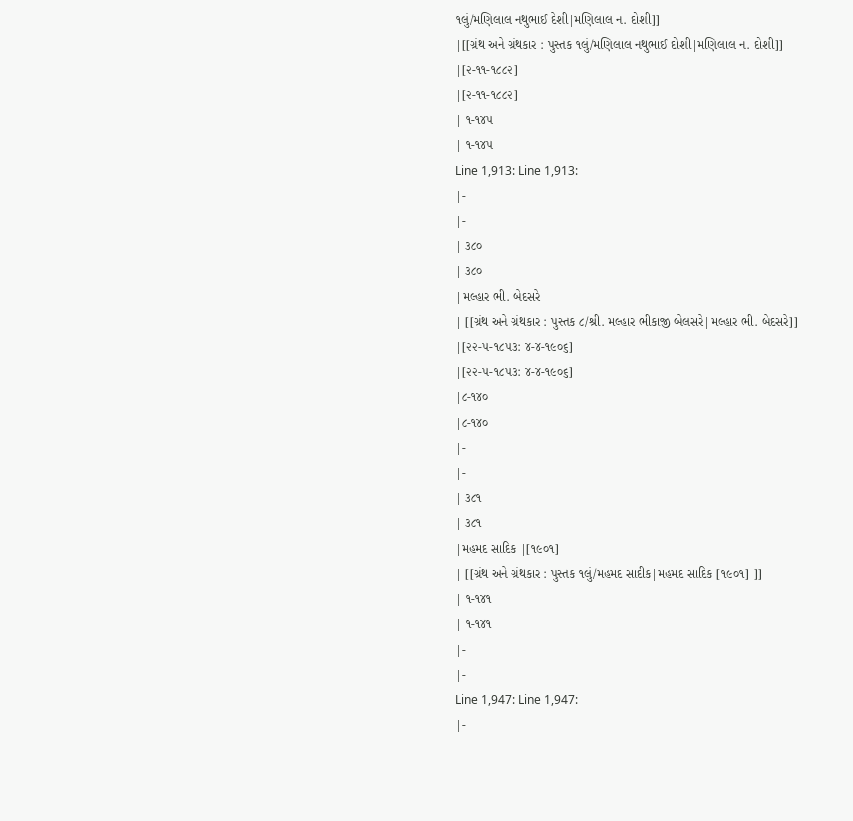૧લું/મણિલાલ નથુભાઈ દેશી|મણિલાલ ન. દોશી]]
|[[ગ્રંથ અને ગ્રંથકાર : પુસ્તક ૧લું/મણિલાલ નથુભાઈ દોશી|મણિલાલ ન. દોશી]]
|[૨-૧૧-૧૮૮૨]
|[૨-૧૧-૧૮૮૨]
| ૧-૧૪૫
| ૧-૧૪૫
Line 1,913: Line 1,913:
|-
|-
| ૩૮૦
| ૩૮૦
|મલ્હાર ભી. બેદસરે
| [[ગ્રંથ અને ગ્રંથકાર : પુસ્તક ૮/શ્રી. મલ્હાર ભીકાજી બેલસરે|મલ્હાર ભી. બેદસરે]]
|[૨૨-૫-૧૮૫૩: ૪-૪-૧૯૦૬]
|[૨૨-૫-૧૮૫૩: ૪-૪-૧૯૦૬]
|૮-૧૪૦
|૮-૧૪૦
|-
|-
| ૩૮૧
| ૩૮૧
|મહમદ સાદિક |[૧૯૦૧]
| [[ગ્રંથ અને ગ્રંથકાર : પુસ્તક ૧લું/મહમદ સાદીક|મહમદ સાદિક [૧૯૦૧] ]]
| ૧-૧૪૧
| ૧-૧૪૧
|-
|-
Line 1,947: Line 1,947:
|-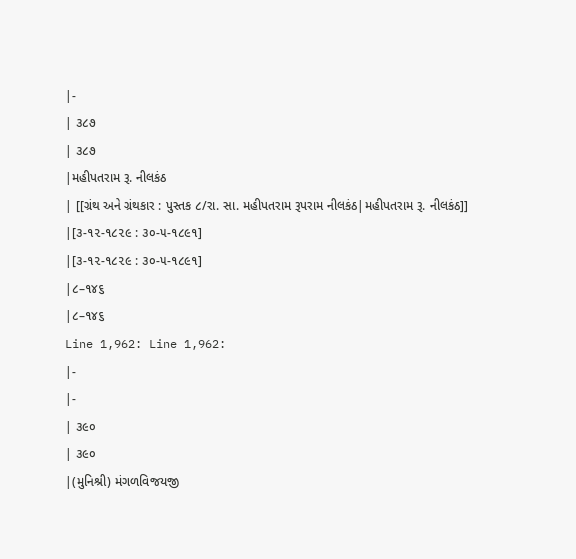|-
| ૩૮૭
| ૩૮૭
|મહીપતરામ રૂ. નીલકંઠ
| [[ગ્રંથ અને ગ્રંથકાર : પુસ્તક ૮/રા. સા. મહીપતરામ રૂપરામ નીલકંઠ|મહીપતરામ રૂ. નીલકંઠ]]
|[૩-૧૨-૧૮૨૯ : ૩૦-૫-૧૮૯૧]
|[૩-૧૨-૧૮૨૯ : ૩૦-૫-૧૮૯૧]
|૮–૧૪૬
|૮–૧૪૬
Line 1,962: Line 1,962:
|-
|-
| ૩૯૦
| ૩૯૦
|(મુનિશ્રી) મંગળવિજયજી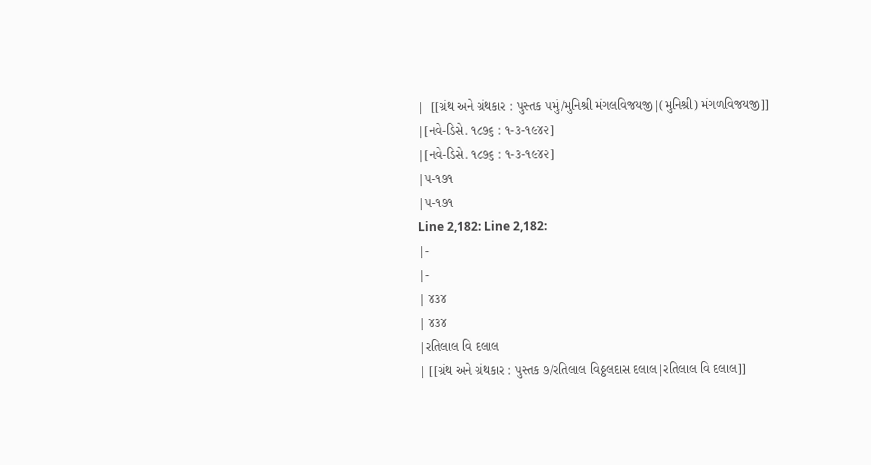|  [[ગ્રંથ અને ગ્રંથકાર : પુસ્તક ૫મું/મુનિશ્રી મંગલવિજયજી|(મુનિશ્રી) મંગળવિજયજી]]
|[નવે-ડિસે. ૧૮૭૬ : ૧-૩-૧૯૪૨]
|[નવે-ડિસે. ૧૮૭૬ : ૧-૩-૧૯૪૨]
|૫-૧૭૧
|૫-૧૭૧
Line 2,182: Line 2,182:
|-
|-
| ૪૩૪
| ૪૩૪
|રતિલાલ વિ દલાલ
| [[ગ્રંથ અને ગ્રંથકાર : પુસ્તક ૭/રતિલાલ વિઠ્ઠલદાસ દલાલ|રતિલાલ વિ દલાલ]]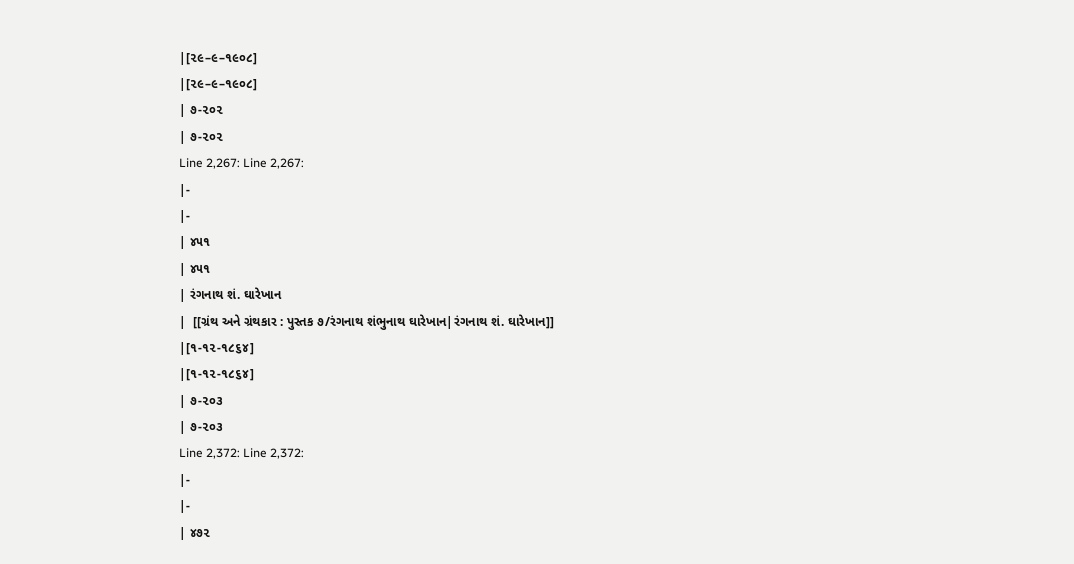|[૨૯–૯–૧૯૦૮]
|[૨૯–૯–૧૯૦૮]
| ૭-૨૦૨
| ૭-૨૦૨
Line 2,267: Line 2,267:
|-
|-
| ૪૫૧
| ૪૫૧
| રંગનાથ શં. ઘારેખાન
|  [[ગ્રંથ અને ગ્રંથકાર : પુસ્તક ૭/રંગનાથ શંભુનાથ ઘારેખાન|રંગનાથ શં. ઘારેખાન]]
|[૧-૧૨-૧૮૬૪]
|[૧-૧૨-૧૮૬૪]
| ૭-૨૦૩
| ૭-૨૦૩
Line 2,372: Line 2,372:
|-
|-
| ૪૭૨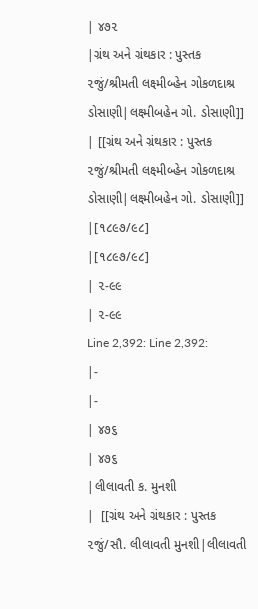| ૪૭૨
|ગ્રંથ અને ગ્રંથકાર : પુસ્તક ૨જું/શ્રીમતી લક્ષ્મીબ્હેન ગોકળદાશ્ર ડોસાણી|લક્ષ્મીબહેન ગો. ડોસાણી]]
| [[ગ્રંથ અને ગ્રંથકાર : પુસ્તક ૨જું/શ્રીમતી લક્ષ્મીબ્હેન ગોકળદાશ્ર ડોસાણી|લક્ષ્મીબહેન ગો. ડોસાણી]]
|[૧૮૯૭/૯૮]
|[૧૮૯૭/૯૮]
| ૨-૯૯
| ૨-૯૯
Line 2,392: Line 2,392:
|-
|-
| ૪૭૬
| ૪૭૬
|લીલાવતી ક. મુનશી
|  [[ગ્રંથ અને ગ્રંથકાર : પુસ્તક ૨જું/સૌ. લીલાવતી મુનશી|લીલાવતી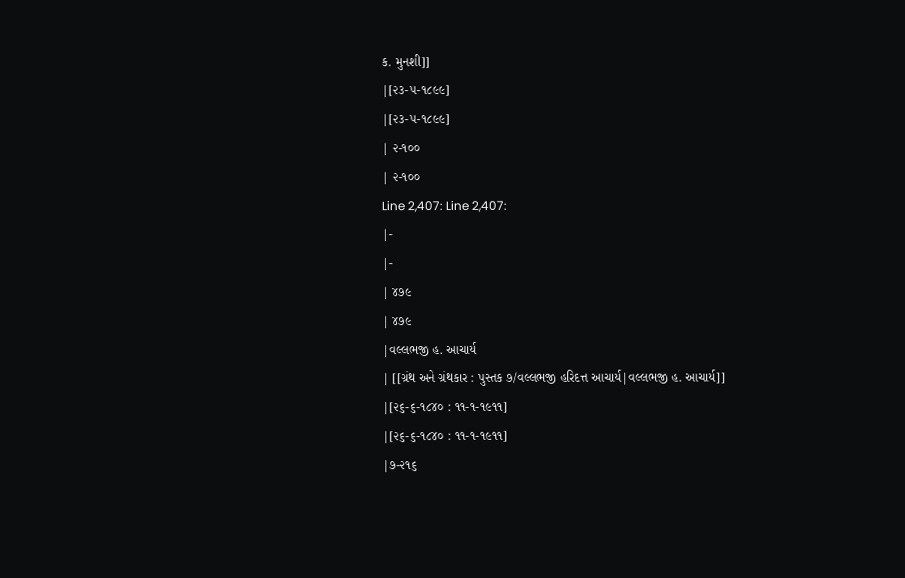ક. મુનશી]]
|[૨૩-૫-૧૮૯૯]
|[૨૩-૫-૧૮૯૯]
| ૨-૧૦૦
| ૨-૧૦૦
Line 2,407: Line 2,407:
|-
|-
| ૪૭૯
| ૪૭૯
|વલ્લભજી હ. આચાર્ય
| [[ગ્રંથ અને ગ્રંથકાર : પુસ્તક ૭/વલ્લભજી હરિદત્ત આચાર્ય|વલ્લભજી હ. આચાર્ય]]
|[૨૬-૬-૧૮૪૦ : ૧૧-૧-૧૯૧૧]
|[૨૬-૬-૧૮૪૦ : ૧૧-૧-૧૯૧૧]
|૭-૨૧૬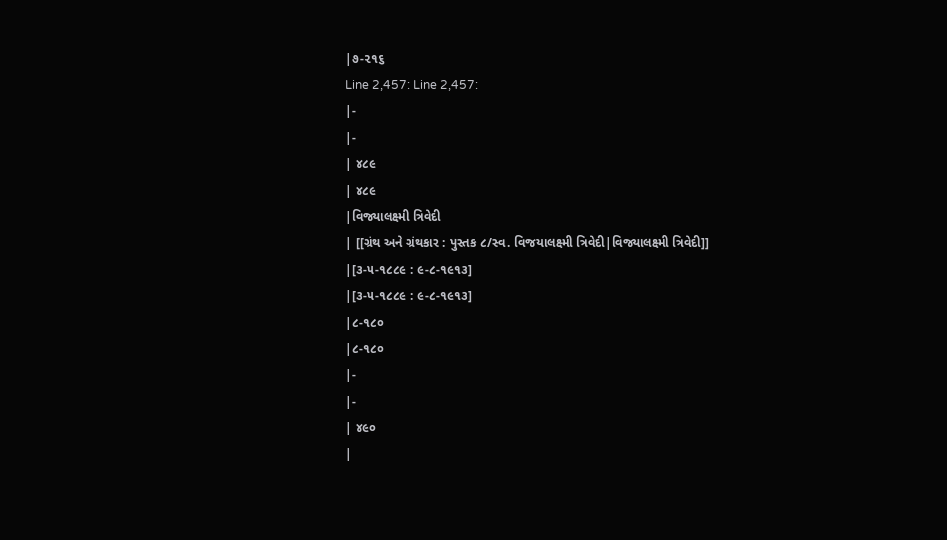|૭-૨૧૬
Line 2,457: Line 2,457:
|-
|-
| ૪૮૯
| ૪૮૯
|વિજ્યાલક્ષ્મી ત્રિવેદી
| [[ગ્રંથ અને ગ્રંથકાર : પુસ્તક ૮/સ્વ. વિજયાલક્ષ્મી ત્રિવેદી|વિજ્યાલક્ષ્મી ત્રિવેદી]]
|[૩-૫-૧૮૮૯ : ૯-૮-૧૯૧૩]
|[૩-૫-૧૮૮૯ : ૯-૮-૧૯૧૩]
|૮-૧૮૦
|૮-૧૮૦
|-
|-
| ૪૯૦
|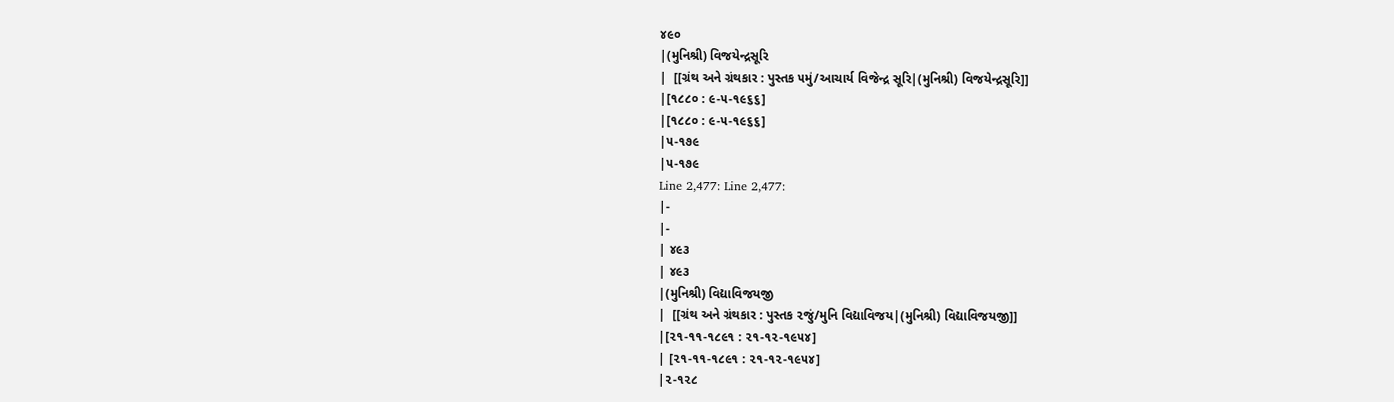૪૯૦
|(મુનિશ્રી) વિજયેન્દ્રસૂરિ
|  [[ગ્રંથ અને ગ્રંથકાર : પુસ્તક ૫મું/આચાર્ય વિજેન્દ્ર સૂરિ|(મુનિશ્રી) વિજયેન્દ્રસૂરિ]]
|[૧૮૮૦ : ૯-૫-૧૯૬૬]
|[૧૮૮૦ : ૯-૫-૧૯૬૬]
|૫-૧૭૯
|૫-૧૭૯
Line 2,477: Line 2,477:
|-
|-
| ૪૯૩
| ૪૯૩
|(મુનિશ્રી) વિદ્યાવિજયજી
|  [[ગ્રંથ અને ગ્રંથકાર : પુસ્તક ૨જું/મુનિ વિદ્યાવિજય|(મુનિશ્રી) વિદ્યાવિજયજી]]
|[૨૧-૧૧-૧૮૯૧ : ૨૧-૧૨-૧૯૫૪]
| [૨૧-૧૧-૧૮૯૧ : ૨૧-૧૨-૧૯૫૪]
|૨-૧૨૮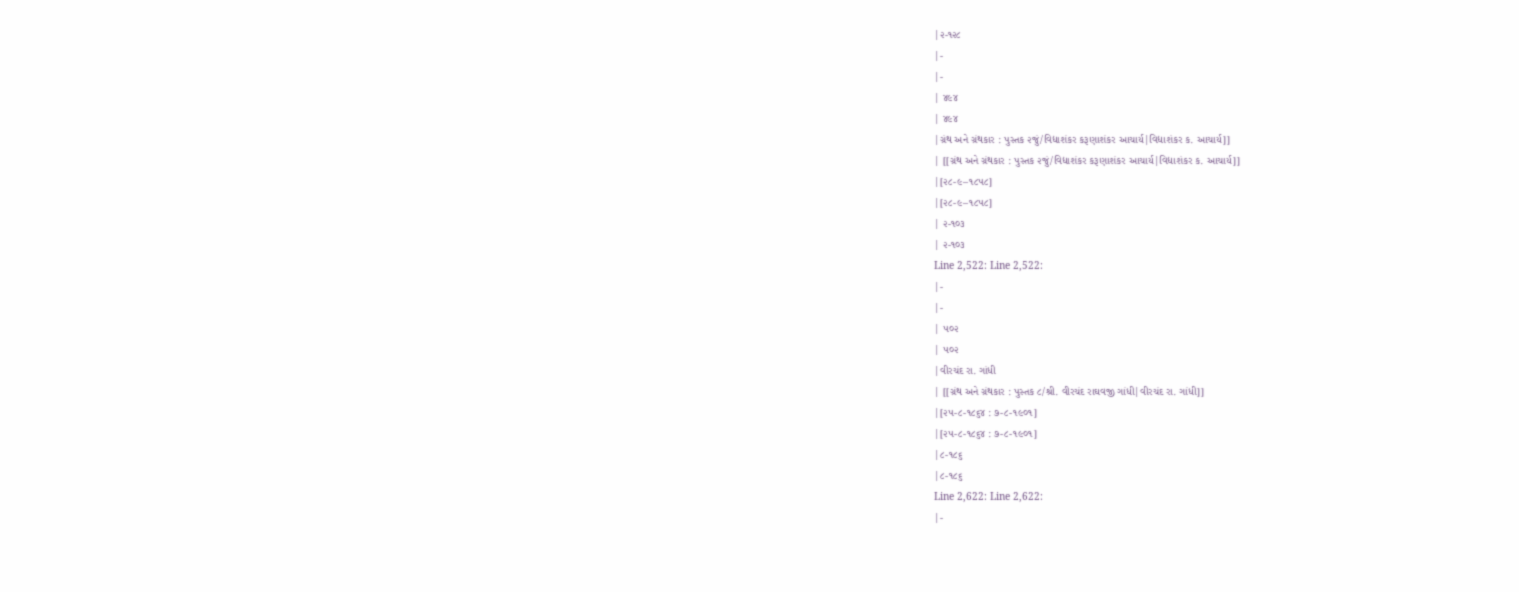|૨-૧૨૮
|-
|-
| ૪૯૪
| ૪૯૪
|ગ્રંથ અને ગ્રંથકાર : પુસ્તક ૨જું/વિદ્યાશંકર કરૂણાશંકર આચાર્ય|વિદ્યાશંકર ક. આચાર્ય]]
| [[ગ્રંથ અને ગ્રંથકાર : પુસ્તક ૨જું/વિદ્યાશંકર કરૂણાશંકર આચાર્ય|વિદ્યાશંકર ક. આચાર્ય]]
|[૨૮-૯–૧૮૫૮]
|[૨૮-૯–૧૮૫૮]
| ૨-૧૦૩
| ૨-૧૦૩
Line 2,522: Line 2,522:
|-
|-
| ૫૦૨
| ૫૦૨
|વીરચંદ રા. ગાંધી
| [[ગ્રંથ અને ગ્રંથકાર : પુસ્તક ૮/શ્રી. વીરચંદ રાઘવજી ગાંધી|વીરચંદ રા. ગાંધી]]
|[૨૫-૮-૧૮૬૪ : ૭-૮-૧૯૦૧]
|[૨૫-૮-૧૮૬૪ : ૭-૮-૧૯૦૧]
|૮-૧૮૬
|૮-૧૮૬
Line 2,622: Line 2,622:
|-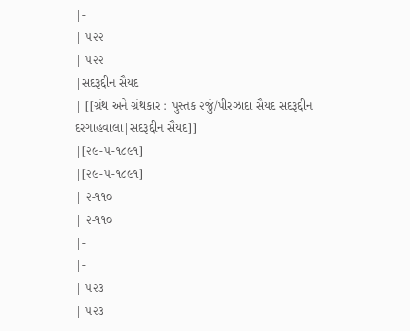|-
| ૫૨૨
| ૫૨૨
|સદરૂદ્દીન સૈયદ
| [[ગ્રંથ અને ગ્રંથકાર : પુસ્તક ૨જું/પીરઝાદા સૈયદ સદરૂદ્દીન દરગાહવાલા|સદરૂદ્દીન સૈયદ]]
|[૨૯-૫-૧૮૯૧]
|[૨૯-૫-૧૮૯૧]
| ૨-૧૧૦
| ૨-૧૧૦
|-
|-
| ૫૨૩
| ૫૨૩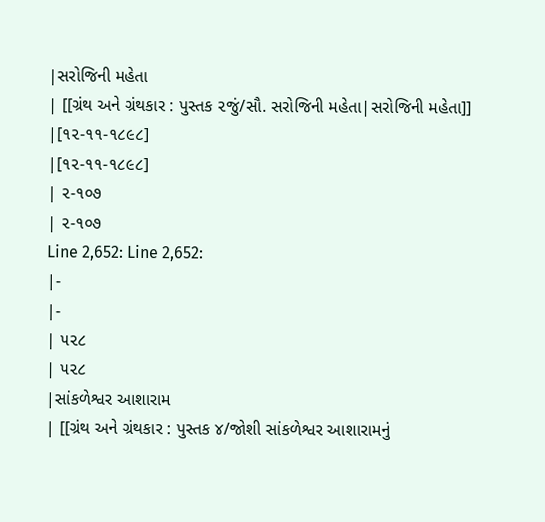|સરોજિની મહેતા
| [[ગ્રંથ અને ગ્રંથકાર : પુસ્તક ૨જું/સૌ. સરોજિની મહેતા|સરોજિની મહેતા]]
|[૧૨-૧૧-૧૮૯૮]
|[૧૨-૧૧-૧૮૯૮]
| ૨-૧૦૭
| ૨-૧૦૭
Line 2,652: Line 2,652:
|-
|-
| ૫૨૮
| ૫૨૮
|સાંકળેશ્વર આશારામ
| [[ગ્રંથ અને ગ્રંથકાર : પુસ્તક ૪/જોશી સાંકળેશ્વર આશારામનું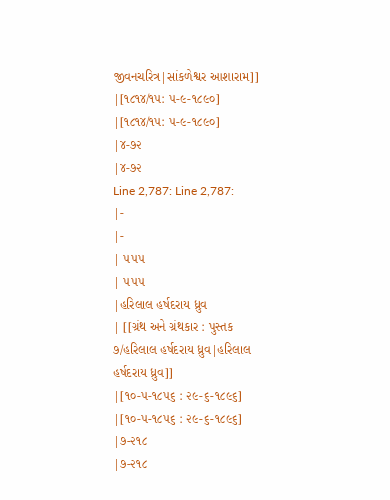જીવનચરિત્ર|સાંકળેશ્વર આશારામ]]
|[૧૮૧૪/૧૫: ૫-૯-૧૮૯૦]
|[૧૮૧૪/૧૫: ૫-૯-૧૮૯૦]
|૪-૭૨
|૪-૭૨
Line 2,787: Line 2,787:
|-
|-
| ૫૫૫
| ૫૫૫
|હરિલાલ હર્ષદરાય ધ્રુવ
| [[ગ્રંથ અને ગ્રંથકાર : પુસ્તક ૭/હરિલાલ હર્ષદરાય ધ્રુવ|હરિલાલ હર્ષદરાય ધ્રુવ]]
|[૧૦-૫-૧૮૫૬ : ૨૯-૬-૧૮૯૬]
|[૧૦-૫-૧૮૫૬ : ૨૯-૬-૧૮૯૬]
|૭-૨૧૮
|૭-૨૧૮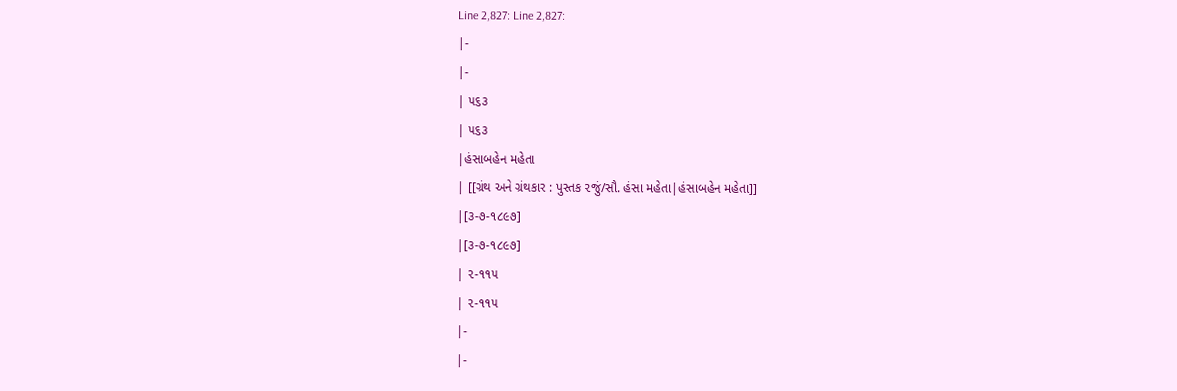Line 2,827: Line 2,827:
|-
|-
| ૫૬૩
| ૫૬૩
|હંસાબહેન મહેતા
| [[ગ્રંથ અને ગ્રંથકાર : પુસ્તક ૨જું/સૌ. હંસા મહેતા|હંસાબહેન મહેતા]]
|[૩-૭-૧૮૯૭]
|[૩-૭-૧૮૯૭]
| ૨-૧૧૫
| ૨-૧૧૫
|-
|-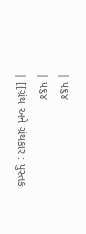| ૫૬૪
| ૫૬૪
| [[ગ્રંથ અને ગ્રંથકાર : પુસ્તક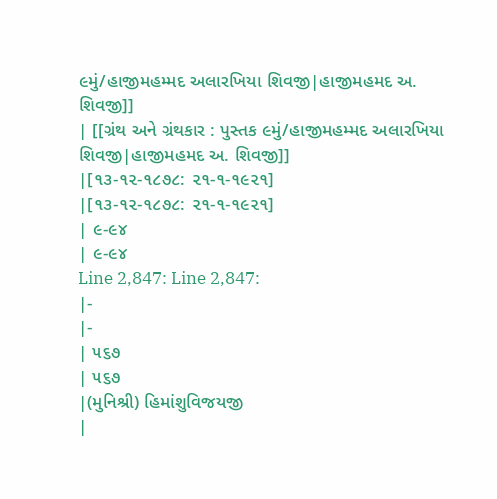૯મું/હાજીમહમ્મદ અલારખિયા શિવજી|હાજીમહમદ અ. શિવજી]]
| [[ગ્રંથ અને ગ્રંથકાર : પુસ્તક ૯મું/હાજીમહમ્મદ અલારખિયા શિવજી|હાજીમહમદ અ. શિવજી]]
|[૧૩-૧૨-૧૮૭૮: ૨૧-૧-૧૯૨૧]
|[૧૩-૧૨-૧૮૭૮: ૨૧-૧-૧૯૨૧]
| ૯-૯૪
| ૯-૯૪
Line 2,847: Line 2,847:
|-
|-
| ૫૬૭
| ૫૬૭
|(મુનિશ્રી) હિમાંશુવિજયજી
|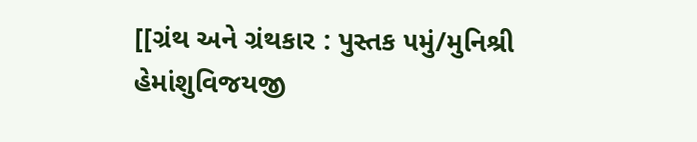[[ગ્રંથ અને ગ્રંથકાર : પુસ્તક ૫મું/મુનિશ્રી હેમાંશુવિજયજી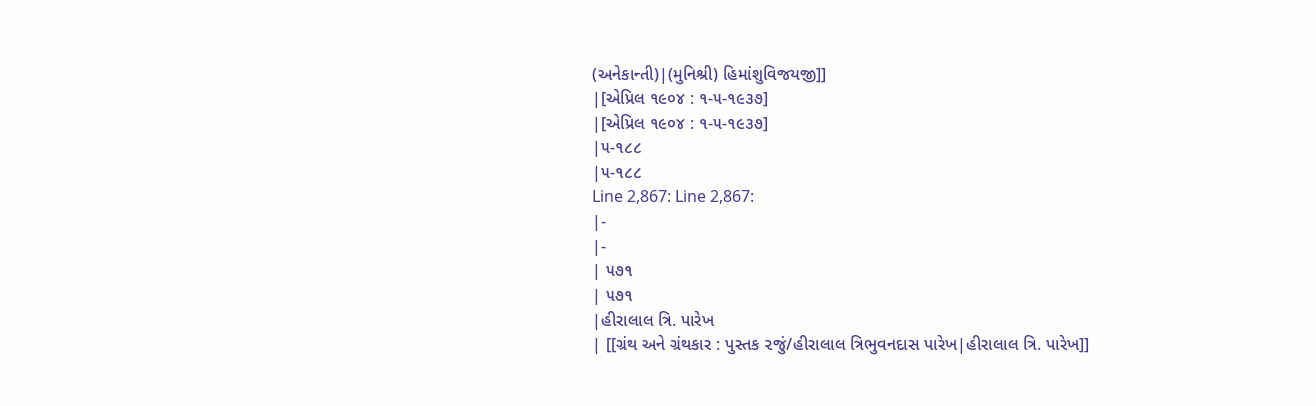(અનેકાન્તી)|(મુનિશ્રી) હિમાંશુવિજયજી]]
|[એપ્રિલ ૧૯૦૪ : ૧-૫-૧૯૩૭]
|[એપ્રિલ ૧૯૦૪ : ૧-૫-૧૯૩૭]
|૫-૧૮૮
|૫-૧૮૮
Line 2,867: Line 2,867:
|-
|-
| ૫૭૧
| ૫૭૧
|હીરાલાલ ત્રિ. પારેખ
| [[ગ્રંથ અને ગ્રંથકાર : પુસ્તક ૨જું/હીરાલાલ ત્રિભુવનદાસ પારેખ|હીરાલાલ ત્રિ. પારેખ]]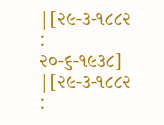|[૨૯-૩-૧૮૮૨ : ૨૦-૬-૧૯૩૮]
|[૨૯-૩-૧૮૮૨ :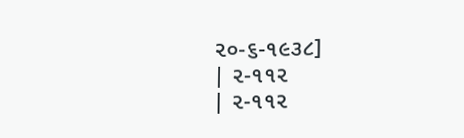૨૦-૬-૧૯૩૮]
| ૨-૧૧૨
| ૨-૧૧૨